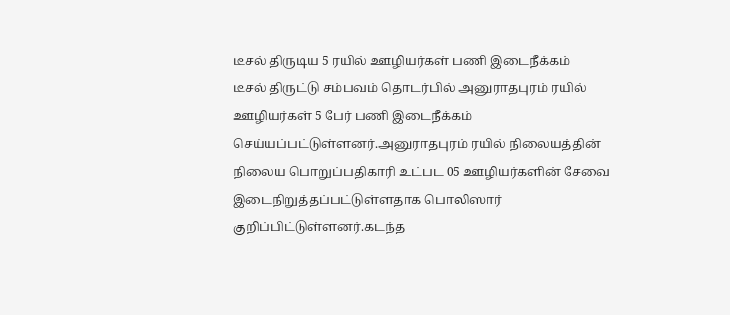டீசல் திருடிய 5 ரயில் ஊழியர்கள் பணி இடைநீக்கம்
டீசல் திருட்டு சம்பவம் தொடர்பில் அனுராதபுரம் ரயில் ஊழியர்கள் 5 பேர் பணி இடைநீக்கம் செய்யப்பட்டுள்ளனர்.அனுராதபுரம் ரயில் நிலையத்தின் நிலைய பொறுப்பதிகாரி உட்பட 05 ஊழியர்களின் சேவை இடைநிறுத்தப்பட்டுள்ளதாக பொலிஸார் குறிப்பிட்டுள்ளனர்.கடந்த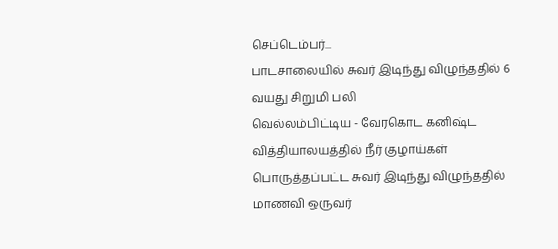செப்டெம்பர்...
பாடசாலையில் சுவர் இடிந்து விழுந்ததில் 6 வயது சிறுமி பலி
வெல்லம்பிட்டிய - வேரகொட கனிஷ்ட வித்தியாலயத்தில் நீர் குழாய்கள் பொருத்தப்பட்ட சுவர் இடிந்து விழுந்ததில் மாணவி ஒருவர்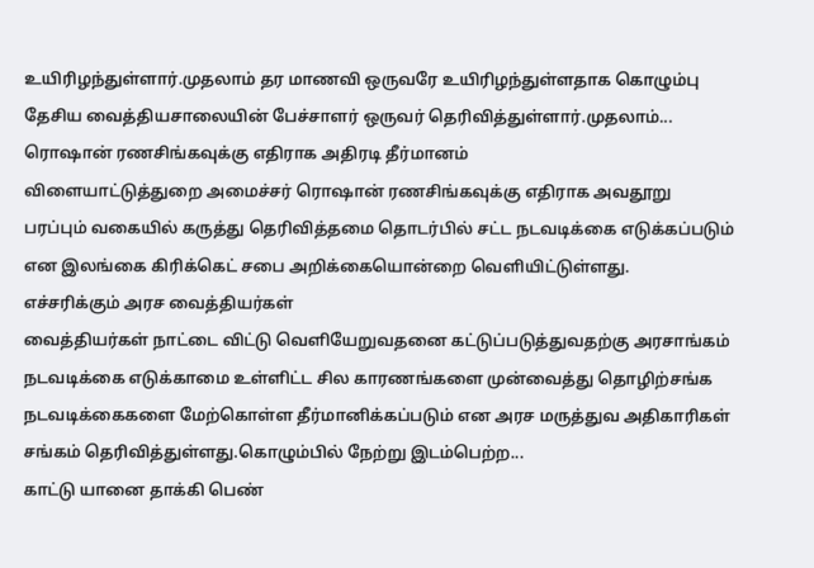உயிரிழந்துள்ளார்.முதலாம் தர மாணவி ஒருவரே உயிரிழந்துள்ளதாக கொழும்பு தேசிய வைத்தியசாலையின் பேச்சாளர் ஒருவர் தெரிவித்துள்ளார்.முதலாம்...
ரொஷான் ரணசிங்கவுக்கு எதிராக அதிரடி தீர்மானம்
விளையாட்டுத்துறை அமைச்சர் ரொஷான் ரணசிங்கவுக்கு எதிராக அவதூறு பரப்பும் வகையில் கருத்து தெரிவித்தமை தொடர்பில் சட்ட நடவடிக்கை எடுக்கப்படும் என இலங்கை கிரிக்கெட் சபை அறிக்கையொன்றை வெளியிட்டுள்ளது.
எச்சரிக்கும் அரச வைத்தியர்கள்
வைத்தியர்கள் நாட்டை விட்டு வெளியேறுவதனை கட்டுப்படுத்துவதற்கு அரசாங்கம் நடவடிக்கை எடுக்காமை உள்ளிட்ட சில காரணங்களை முன்வைத்து தொழிற்சங்க நடவடிக்கைகளை மேற்கொள்ள தீர்மானிக்கப்படும் என அரச மருத்துவ அதிகாரிகள் சங்கம் தெரிவித்துள்ளது.கொழும்பில் நேற்று இடம்பெற்ற...
காட்டு யானை தாக்கி பெண்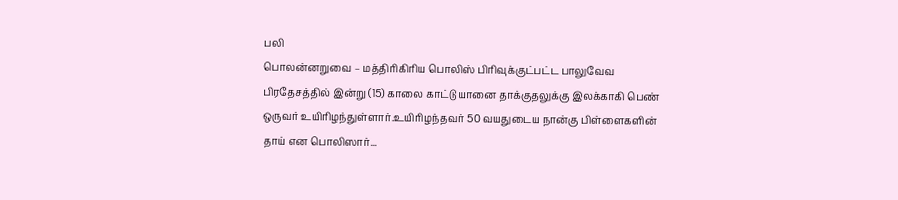பலி
பொலன்னறுவை – மத்திரிகிரிய பொலிஸ் பிரிவுக்குட்பட்ட பாலுவேவ பிரதேசத்தில் இன்று (15) காலை காட்டு யானை தாக்குதலுக்கு இலக்காகி பெண் ஒருவர் உயிரிழந்துள்ளார்.உயிரிழந்தவர் 50 வயதுடைய நான்கு பிள்ளைகளின் தாய் என பொலிஸார்...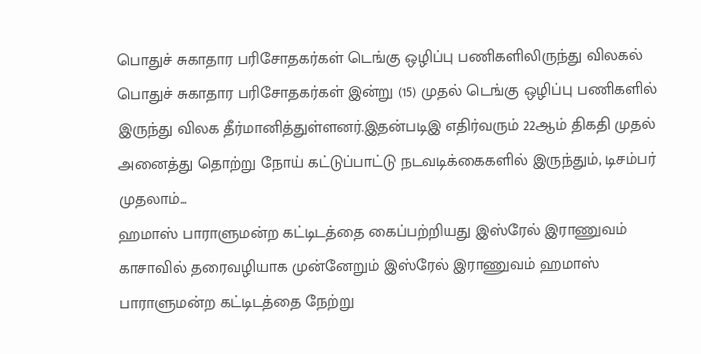பொதுச் சுகாதார பரிசோதகர்கள் டெங்கு ஒழிப்பு பணிகளிலிருந்து விலகல்
பொதுச் சுகாதார பரிசோதகர்கள் இன்று (15) முதல் டெங்கு ஒழிப்பு பணிகளில் இருந்து விலக தீர்மானித்துள்ளனர்.இதன்படிஇ எதிர்வரும் 22ஆம் திகதி முதல் அனைத்து தொற்று நோய் கட்டுப்பாட்டு நடவடிக்கைகளில் இருந்தும், டிசம்பர் முதலாம்...
ஹமாஸ் பாராளுமன்ற கட்டிடத்தை கைப்பற்றியது இஸ்ரேல் இராணுவம்
காசாவில் தரைவழியாக முன்னேறும் இஸ்ரேல் இராணுவம் ஹமாஸ் பாராளுமன்ற கட்டிடத்தை நேற்று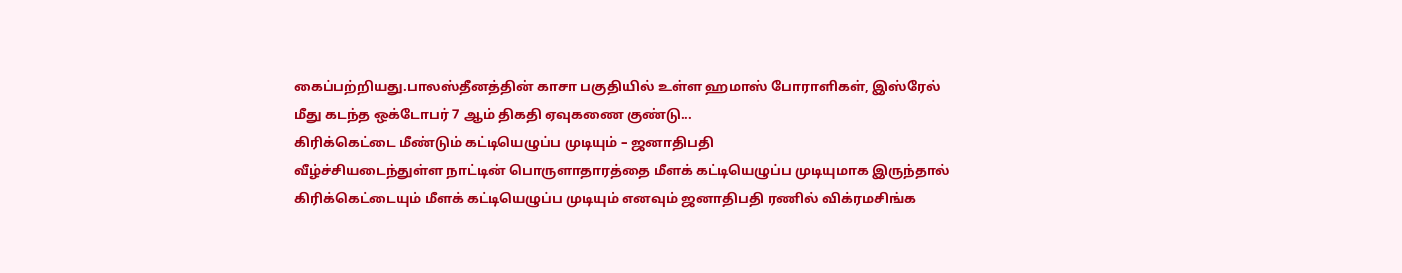கைப்பற்றியது.பாலஸ்தீனத்தின் காசா பகுதியில் உள்ள ஹமாஸ் போராளிகள், இஸ்ரேல் மீது கடந்த ஒக்டோபர் 7 ஆம் திகதி ஏவுகணை குண்டு...
கிரிக்கெட்டை மீண்டும் கட்டியெழுப்ப முடியும் – ஜனாதிபதி
வீழ்ச்சியடைந்துள்ள நாட்டின் பொருளாதாரத்தை மீளக் கட்டியெழுப்ப முடியுமாக இருந்தால் கிரிக்கெட்டையும் மீளக் கட்டியெழுப்ப முடியும் எனவும் ஜனாதிபதி ரணில் விக்ரமசிங்க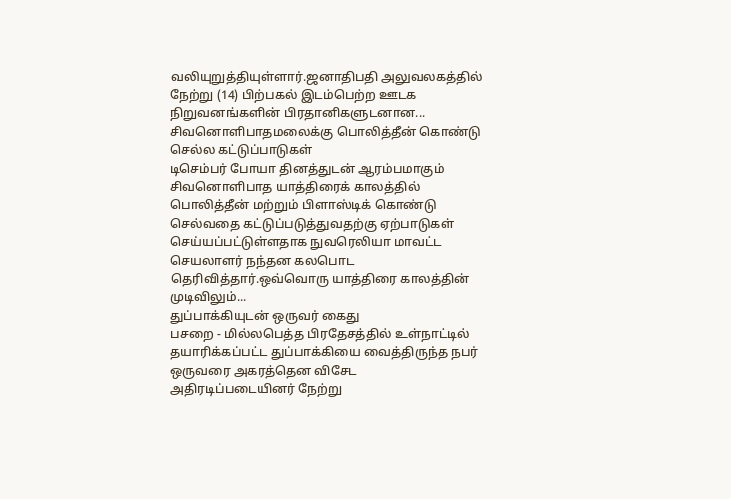வலியுறுத்தியுள்ளார்.ஜனாதிபதி அலுவலகத்தில் நேற்று (14) பிற்பகல் இடம்பெற்ற ஊடக நிறுவனங்களின் பிரதானிகளுடனான...
சிவனொளிபாதமலைக்கு பொலித்தீன் கொண்டு செல்ல கட்டுப்பாடுகள்
டிசெம்பர் போயா தினத்துடன் ஆரம்பமாகும் சிவனொளிபாத யாத்திரைக் காலத்தில் பொலித்தீன் மற்றும் பிளாஸ்டிக் கொண்டு செல்வதை கட்டுப்படுத்துவதற்கு ஏற்பாடுகள் செய்யப்பட்டுள்ளதாக நுவரெலியா மாவட்ட செயலாளர் நந்தன கலபொட தெரிவித்தார்.ஒவ்வொரு யாத்திரை காலத்தின் முடிவிலும்...
துப்பாக்கியுடன் ஒருவர் கைது
பசறை - மில்லபெத்த பிரதேசத்தில் உள்நாட்டில் தயாரிக்கப்பட்ட துப்பாக்கியை வைத்திருந்த நபர் ஒருவரை அகரத்தென விசேட அதிரடிப்படையினர் நேற்று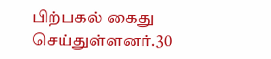பிற்பகல் கைது செய்துள்ளனர்.30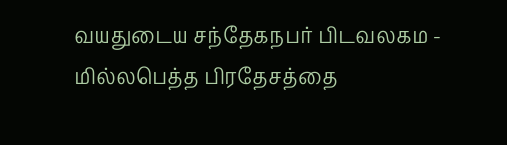வயதுடைய சந்தேகநபர் பிடவலகம - மில்லபெத்த பிரதேசத்தை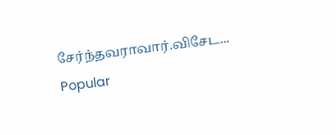சேர்ந்தவராவார்.விசேட...
Popular